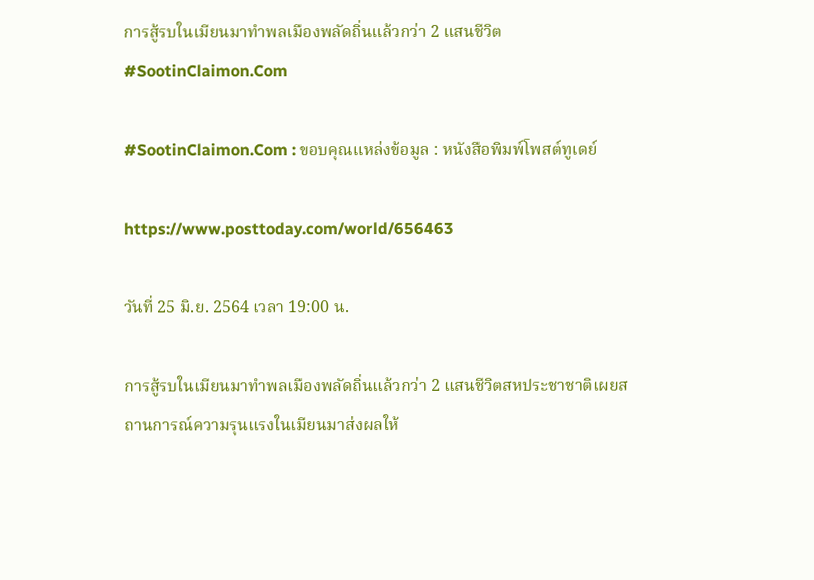การสู้รบในเมียนมาทำพลเมืองพลัดถิ่นแล้วกว่า 2 แสนชีวิต #SootinClaimon.Com

#SootinClaimon.Com : ขอบคุณแหล่งข้อมูล : หนังสือพิมพ์โพสต์ทูเดย์

https://www.posttoday.com/world/656463

วันที่ 25 มิ.ย. 2564 เวลา 19:00 น.

การสู้รบในเมียนมาทำพลเมืองพลัดถิ่นแล้วกว่า 2 แสนชีวิตสหประชาชาติเผยสถานการณ์ความรุนแรงในเมียนมาส่งผลให้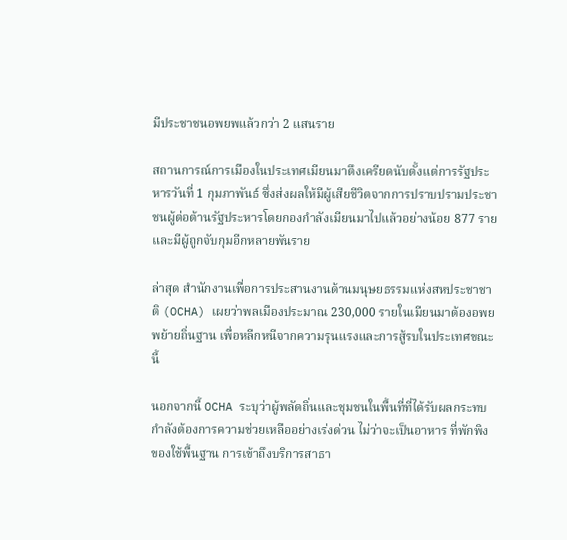มีประชาชนอพยพแล้วกว่า 2 แสนราย

สถานการณ์การเมืองในประเทศเมียนมาตึงเครียดนับตั้งแต่การรัฐประหารวันที่ 1 กุมภาพันธ์ ซึ่งส่งผลให้มีผู้เสียชีวิตจากการปราบปรามประชาชนผู้ต่อต้านรัฐประหารโดยกองกำลังเมียนมาไปแล้วอย่างน้อย 877 ราย และมีผู้ถูกจับกุมอีกหลายพันราย

ล่าสุด สำนักงานเพื่อการประสานงานด้านมนุษยธรรมแห่งสหประชาชาติ (OCHA) เผยว่าพลเมืองประมาณ 230,000 รายในเมียนมาต้องอพยพย้ายถิ่นฐาน เพื่อหลีกหนีจากความรุนแรงและการสู้รบในประเทศขณะนี้

นอกจากนี้ OCHA ระบุว่าผู้พลัดถิ่นและชุมชนในพื้นที่ที่ได้รับผลกระทบกำลังต้องการความช่วยเหลืออย่างเร่งด่วน ไม่ว่าจะเป็นอาหาร ที่พักพิง ของใช้พื้นฐาน การเข้าถึงบริการสาธา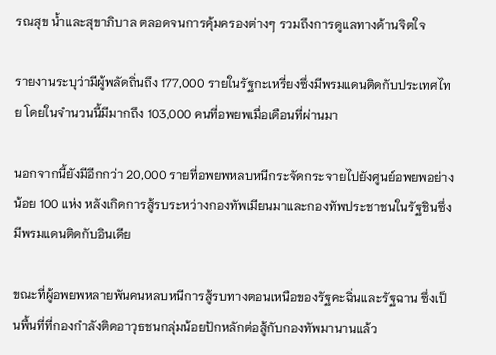รณสุข น้ำและสุขาภิบาล ตลอดจนการคุ้มครองต่างๆ รวมถึงการดูแลทางด้านจิตใจ

รายงานระบุว่ามีผู้พลัดถิ่นถึง 177,000 รายในรัฐกะเหรี่ยงซึ่งมีพรมแดนติดกับประเทศไทย โดยในจำนวนนี้มีมากถึง 103,000 คนที่อพยพเมื่อเดือนที่ผ่านมา

นอกจากนี้ยังมีอีกกว่า 20,000 รายที่อพยพหลบหนีกระจัดกระจายไปยังศูนย์อพยพอย่างน้อย 100 แห่ง หลังเกิดการสู้รบระหว่างกองทัพเมียนมาและกองทัพประชาชนในรัฐชินซึ่งมีพรมแดนติดกับอินเดีย

ขณะที่ผู้อพยพหลายพันคนหลบหนีการสู้รบทางตอนเหนือของรัฐคะฉิ่นและรัฐฉาน ซึ่งเป็นพื้นที่ที่กองกำลังติดอาวุธชนกลุ่มน้อยปักหลักต่อสู้กับกองทัพมานานแล้ว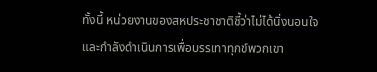ทั้งนี้ หน่วยงานของสหประชาชาติชี้ว่าไม่ได้นิ่งนอนใจและกำลังดำเนินการเพื่อบรรเทาทุกข์พวกเขา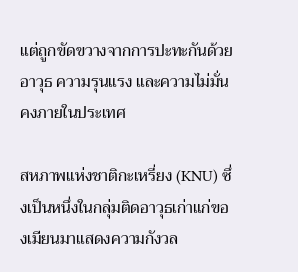แต่ถูกขัดขวางจากการปะทะกันด้วยอาวุธ ความรุนแรง และความไม่มั่นคงภายในประเทศ

สหภาพแห่งชาติกะเหรี่ยง (KNU) ซึ่งเป็นหนึ่งในกลุ่มติดอาวุธเก่าแก่ของเมียนมาแสดงความกังวล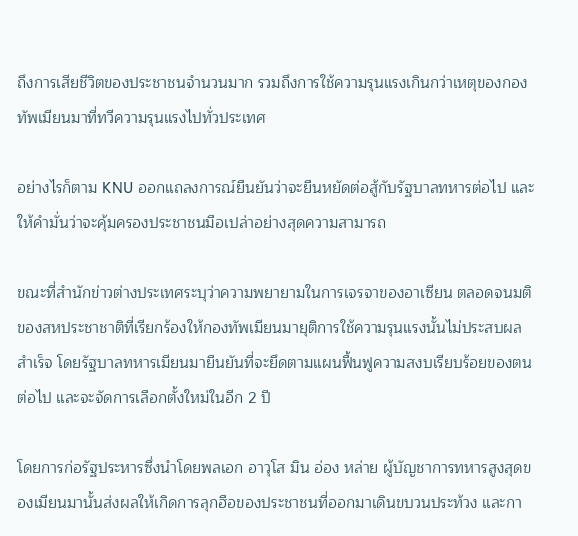ถึงการเสียชีวิตของประชาชนจำนวนมาก รวมถึงการใช้ความรุนแรงเกินกว่าเหตุของกองทัพเมียนมาที่ทวีความรุนแรงไปทั่วประเทศ

อย่างไรก็ตาม KNU ออกแถลงการณ์ยืนยันว่าจะยืนหยัดต่อสู้กับรัฐบาลทหารต่อไป และให้คำมั่นว่าจะคุ้มครองประชาชนมือเปล่าอย่างสุดความสามารถ

ขณะที่สำนักข่าวต่างประเทศระบุว่าความพยายามในการเจรจาของอาเซียน ตลอดจนมติของสหประชาชาติที่เรียกร้องให้กองทัพเมียนมายุติการใช้ความรุนแรงนั้นไม่ประสบผลสำเร็จ โดยรัฐบาลทหารเมียนมายืนยันที่จะยึดตามแผนฟื้นฟูความสงบเรียบร้อยของตนต่อไป และจะจัดการเลือกตั้งใหม่ในอีก 2 ปี

โดยการก่อรัฐประหารซึ่งนำโดยพลเอก อาวุโส มิน อ่อง หล่าย ผู้บัญชาการทหารสูงสุดของเมียนมานั้นส่งผลให้เกิดการลุกฮือของประชาชนที่ออกมาเดินขบวนประท้วง และกา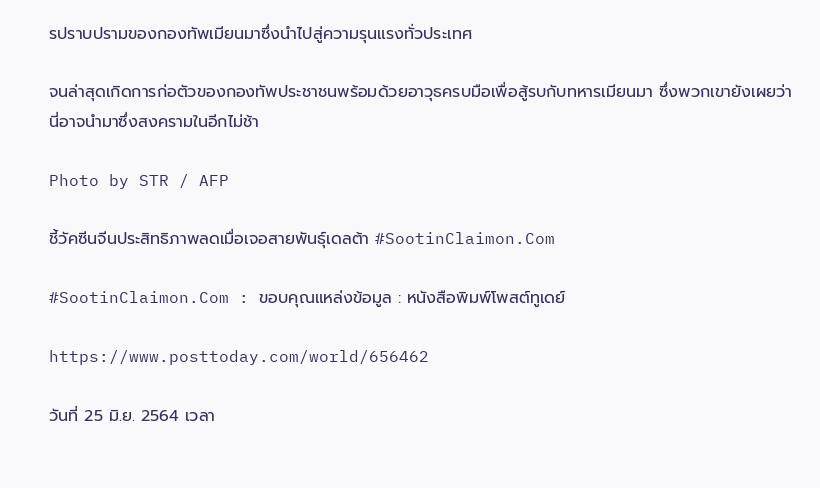รปราบปรามของกองทัพเมียนมาซึ่งนำไปสู่ความรุนแรงทั่วประเทศ

จนล่าสุดเกิดการก่อตัวของกองทัพประชาชนพร้อมด้วยอาวุธครบมือเพื่อสู้รบกับทหารเมียนมา ซึ่งพวกเขายังเผยว่านี่อาจนำมาซึ่งสงครามในอีกไม่ช้า

Photo by STR / AFP

ชี้วัคซีนจีนประสิทธิภาพลดเมื่อเจอสายพันธุ์เดลต้า #SootinClaimon.Com

#SootinClaimon.Com : ขอบคุณแหล่งข้อมูล : หนังสือพิมพ์โพสต์ทูเดย์

https://www.posttoday.com/world/656462

วันที่ 25 มิ.ย. 2564 เวลา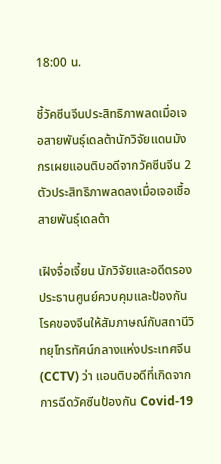18:00 น.

ชี้วัคซีนจีนประสิทธิภาพลดเมื่อเจอสายพันธุ์เดลต้านักวิจัยแดนมังกรเผยแอนติบอดีจากวัคซีนจีน 2 ตัวประสิทธิภาพลดลงเมื่อเจอเชื้อสายพันธุ์เดลต้า

เฝิงจื่อเจี้ยน นักวิจัยและอดีตรองประธานศูนย์ควบคุมและป้องกันโรคของจีนให้สัมภาษณ์กับสถานีวิทยุโทรทัศน์กลางแห่งประเทศจีน (CCTV) ว่า แอนติบอดีที่เกิดจากการฉีดวัคซีนป้องกัน Covid-19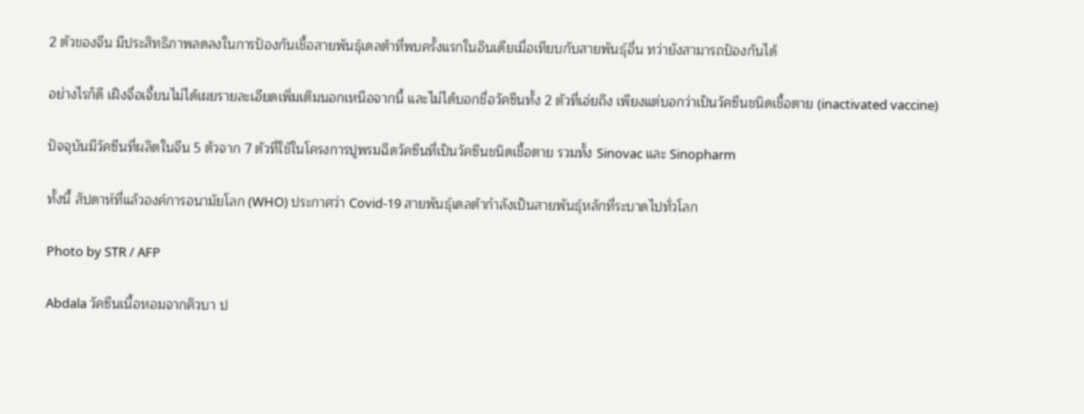2 ตัวของจีน มีประสิทธิภาพลดลงในการป้องกันเชื้อสายพันธุ์เดลต้าที่พบครั้งแรกในอินเดียเมื่อเทียบกับสายพันธุ์อื่น ทว่ายังสามารถป้องกันได้

อย่างไรก็ดี เฝิงจื่อเจี้ยนไม่ได้เผยรายละเอียดเพิ่มเติมนอกเหนือจากนี้ และไม่ได้บอกชื่อวัคซีนทั้ง 2 ตัวที่เอ่ยถึง เพียงแต่บอกว่าเป็นวัคซีนชนิดเชื้อตาย (inactivated vaccine)

ปัจจุบันมีวัคซีนที่ผลิตในจีน 5 ตัวจาก 7 ตัวที่ใช้ในโครงการปูพรมฉีดวัคซีนที่เป็นวัคซีนชนิดเชื้อตาย รวมทั้ง Sinovac และ Sinopharm

ทั้งนี้ สัปดาห์ที่แล้วองค์การอนามัยโลก (WHO) ประกาศว่า Covid-19 สายพันธุ์เดลต้ากำลังเป็นสายพันธุ์หลักที่ระบาดไปทั่วโลก

Photo by STR / AFP

Abdala วัคซีนเนื้อหอมจากคิวบา ป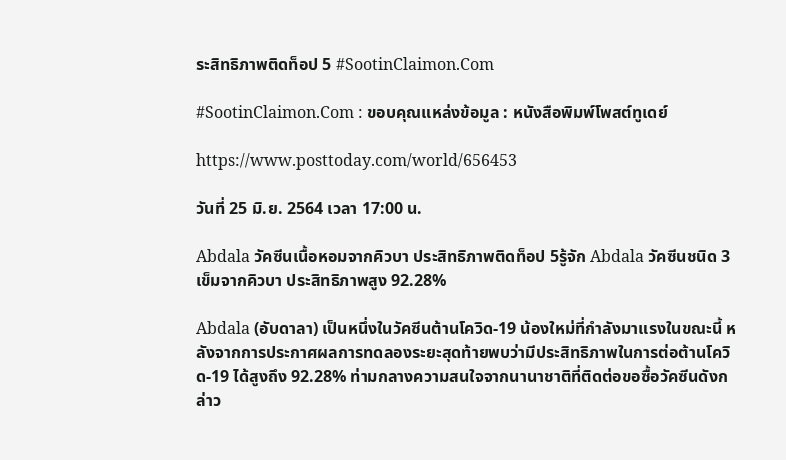ระสิทธิภาพติดท็อป 5 #SootinClaimon.Com

#SootinClaimon.Com : ขอบคุณแหล่งข้อมูล : หนังสือพิมพ์โพสต์ทูเดย์

https://www.posttoday.com/world/656453

วันที่ 25 มิ.ย. 2564 เวลา 17:00 น.

Abdala วัคซีนเนื้อหอมจากคิวบา ประสิทธิภาพติดท็อป 5รู้จัก Abdala วัคซีนชนิด 3 เข็มจากคิวบา ประสิทธิภาพสูง 92.28%

Abdala (อับดาลา) เป็นหนึ่งในวัคซีนต้านโควิด-19 น้องใหม่ที่กำลังมาแรงในขณะนี้ หลังจากการประกาศผลการทดลองระยะสุดท้ายพบว่ามีประสิทธิภาพในการต่อต้านโควิด-19 ได้สูงถึง 92.28% ท่ามกลางความสนใจจากนานาชาติที่ติดต่อขอซื้อวัคซีนดังกล่าว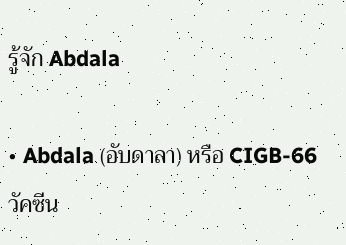รู้จัก Abdala

• Abdala (อับดาลา) หรือ CIGB-66 วัคซีน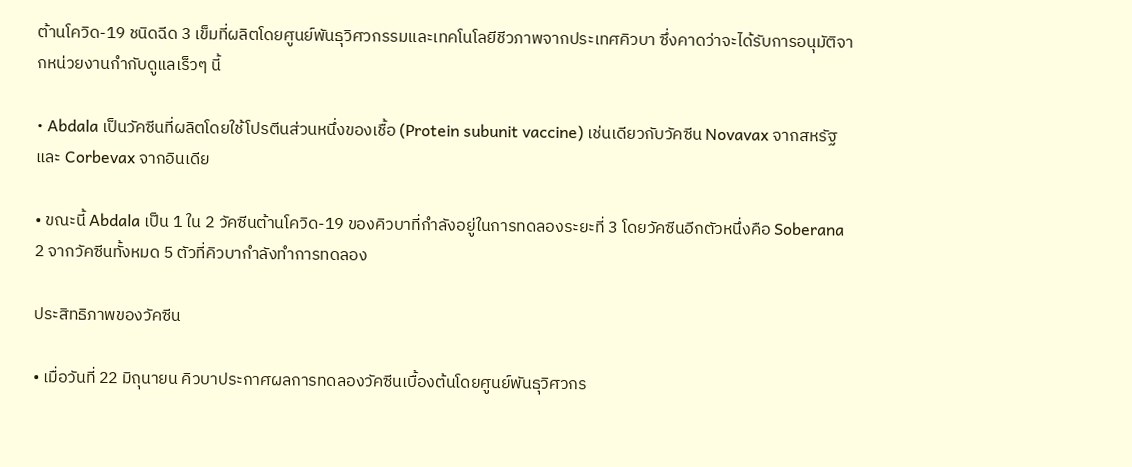ต้านโควิด-19 ชนิดฉีด 3 เข็มที่ผลิตโดยศูนย์พันธุวิศวกรรมและเทคโนโลยีชีวภาพจากประเทศคิวบา ซึ่งคาดว่าจะได้รับการอนุมัติจากหน่วยงานกำกับดูแลเร็วๆ นี้

• Abdala เป็นวัคซีนที่ผลิตโดยใช้โปรตีนส่วนหนึ่งของเชื้อ (Protein subunit vaccine) เช่นเดียวกับวัคซีน Novavax จากสหรัฐ และ Corbevax จากอินเดีย

• ขณะนี้ Abdala เป็น 1 ใน 2 วัคซีนต้านโควิด-19 ของคิวบาที่กำลังอยู่ในการทดลองระยะที่ 3 โดยวัคซีนอีกตัวหนึ่งคือ Soberana 2 จากวัคซีนทั้งหมด 5 ตัวที่คิวบากำลังทำการทดลอง

ประสิทธิภาพของวัคซีน

• เมื่อวันที่ 22 มิถุนายน คิวบาประกาศผลการทดลองวัคซีนเบื้องต้นโดยศูนย์พันธุวิศวกร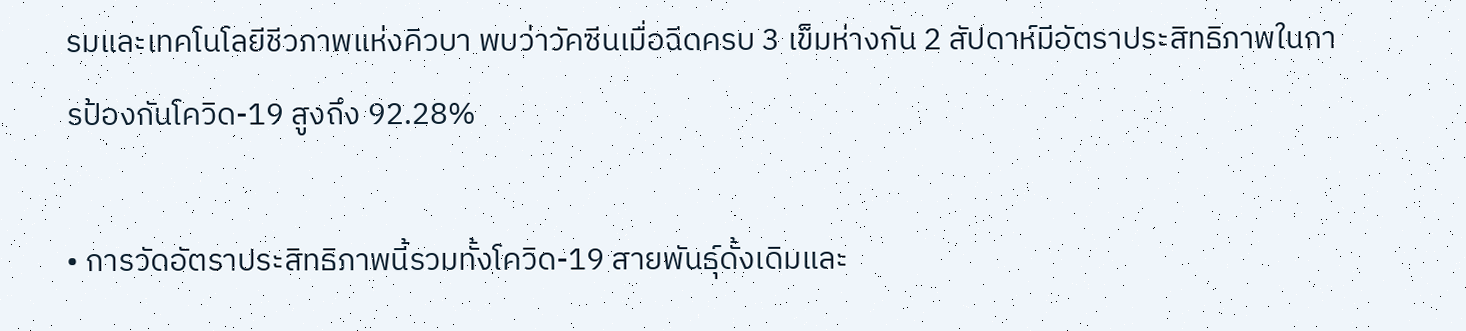รมและเทคโนโลยีชีวภาพแห่งคิวบา พบว่าวัคซีนเมื่อฉีดครบ 3 เข็มห่างกัน 2 สัปดาห์มีอัตราประสิทธิภาพในการป้องกันโควิด-19 สูงถึง 92.28%

• การวัดอัตราประสิทธิภาพนี้รวมทั้งโควิด-19 สายพันธุ์ดั้งเดิมและ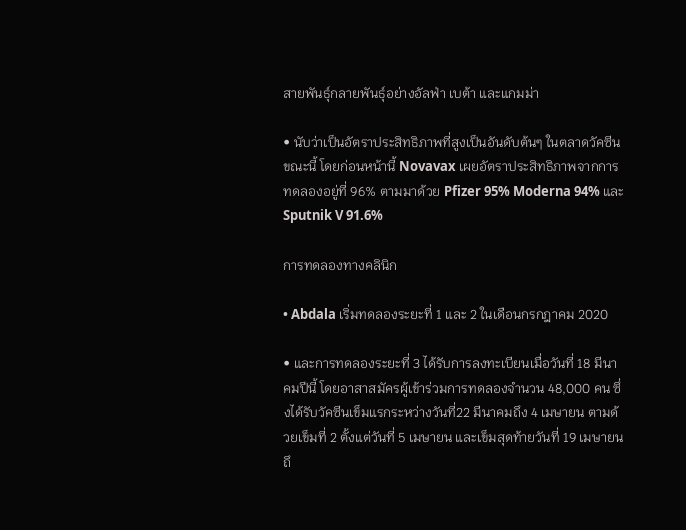สายพันธุ์กลายพันธุ์อย่างอัลฟ่า เบต้า และแกมม่า

• นับว่าเป็นอัตราประสิทธิภาพที่สูงเป็นอันดับต้นๆ ในตลาดวัคซีนขณะนี้ โดยก่อนหน้านี้ Novavax เผยอัตราประสิทธิภาพจากการทดลองอยู่ที่ 96% ตามมาด้วย Pfizer 95% Moderna 94% และ Sputnik V 91.6%

การทดลองทางคลินิก

• Abdala เริ่มทดลองระยะที่ 1 และ 2 ในเดือนกรกฎาคม 2020

• และการทดลองระยะที่ 3 ได้รับการลงทะเบียนเมื่อวันที่ 18 มีนาคมปีนี้ โดยอาสาสมัครผู้เข้าร่วมการทดลองจำนวน 48,000 คน ซึ่งได้รับวัคซีนเข็มแรกระหว่างวันที่22 มีนาคมถึง 4 เมษายน ตามด้วยเข็มที่ 2 ตั้งแต่วันที่ 5 เมษายน และเข็มสุดท้ายวันที่ 19 เมษายนถึ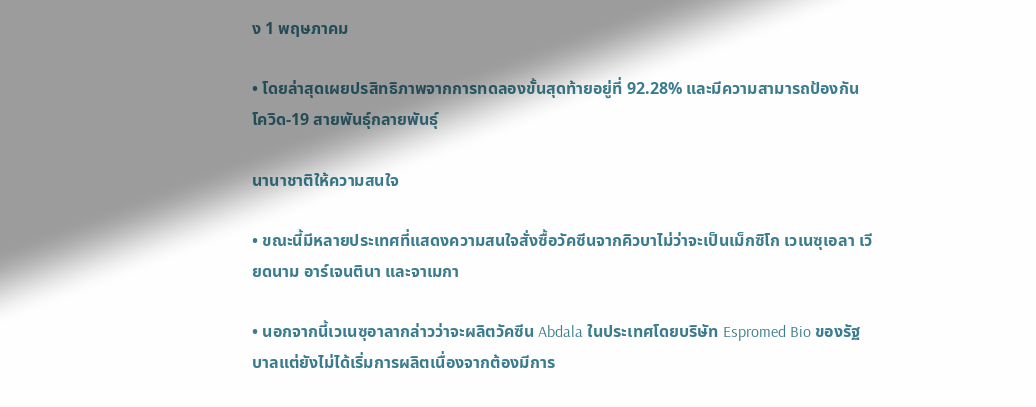ง 1 พฤษภาคม

• โดยล่าสุดเผยปรสิทธิภาพจากการทดลองขั้นสุดท้ายอยู่ที่ 92.28% และมีความสามารถป้องกันโควิด-19 สายพันธุ์กลายพันธุ์

นานาชาติให้ความสนใจ

• ขณะนี้มีหลายประเทศที่แสดงความสนใจสั่งซื้อวัคซีนจากคิวบาไม่ว่าจะเป็นเม็กซิโก เวเนซุเอลา เวียดนาม อาร์เจนตินา และจาเมกา

• นอกจากนี้เวเนซุอาลากล่าวว่าจะผลิตวัคซีน Abdala ในประเทศโดยบริษัท Espromed Bio ของรัฐบาลแต่ยังไม่ได้เริ่มการผลิตเนื่องจากต้องมีการ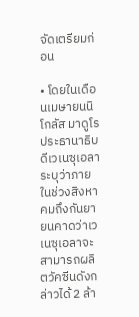จัดเตรียมก่อน

• โดยในเดือนเมษายนนิโกลัส มาดูโร ประธานาธิบดีเวเนซุเอลาระบุว่าภายในช่วงสิงหาคมถึงกันยายนคาดว่าเวเนซุเอลาจะสามารถผลิตวัคซีนดังกล่าวได้ 2 ล้า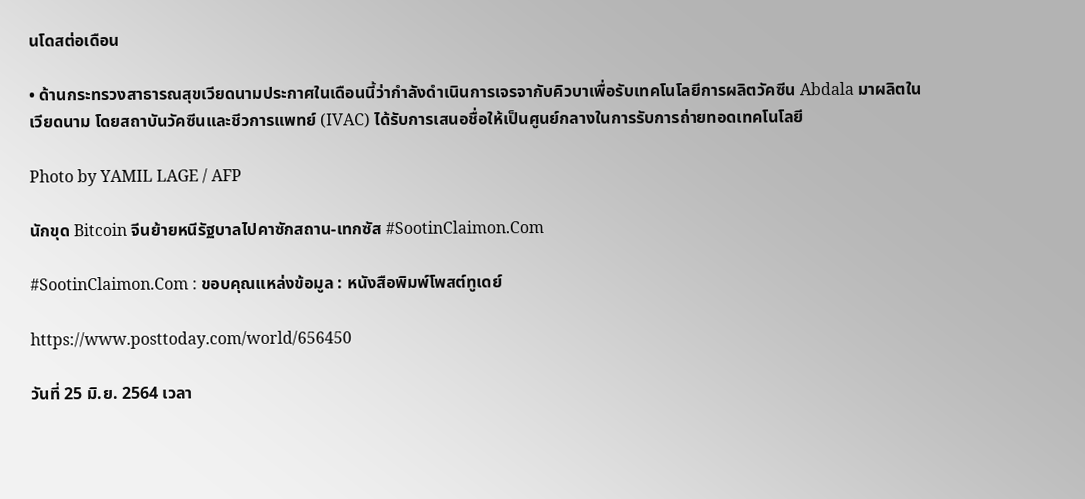นโดสต่อเดือน

• ด้านกระทรวงสาธารณสุขเวียดนามประกาศในเดือนนี้ว่ากำลังดำเนินการเจรจากับคิวบาเพื่อรับเทคโนโลยีการผลิตวัคซีน Abdala มาผลิตในเวียดนาม โดยสถาบันวัคซีนและชีวการแพทย์ (IVAC) ได้รับการเสนอชื่อให้เป็นศูนย์กลางในการรับการถ่ายทอดเทคโนโลยี

Photo by YAMIL LAGE / AFP

นักขุด Bitcoin จีนย้ายหนีรัฐบาลไปคาซักสถาน-เทกซัส #SootinClaimon.Com

#SootinClaimon.Com : ขอบคุณแหล่งข้อมูล : หนังสือพิมพ์โพสต์ทูเดย์

https://www.posttoday.com/world/656450

วันที่ 25 มิ.ย. 2564 เวลา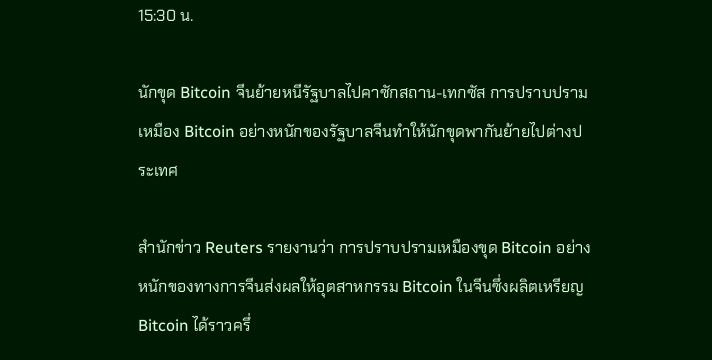15:30 น.

นักขุด Bitcoin จีนย้ายหนีรัฐบาลไปคาซักสถาน-เทกซัส การปราบปรามเหมือง Bitcoin อย่างหนักของรัฐบาลจีนทำให้นักขุดพากันย้ายไปต่างประเทศ

สำนักข่าว Reuters รายงานว่า การปราบปรามเหมืองขุด Bitcoin อย่างหนักของทางการจีนส่งผลให้อุตสาหกรรม Bitcoin ในจีนซึ่งผลิตเหรียญ Bitcoin ได้ราวครึ่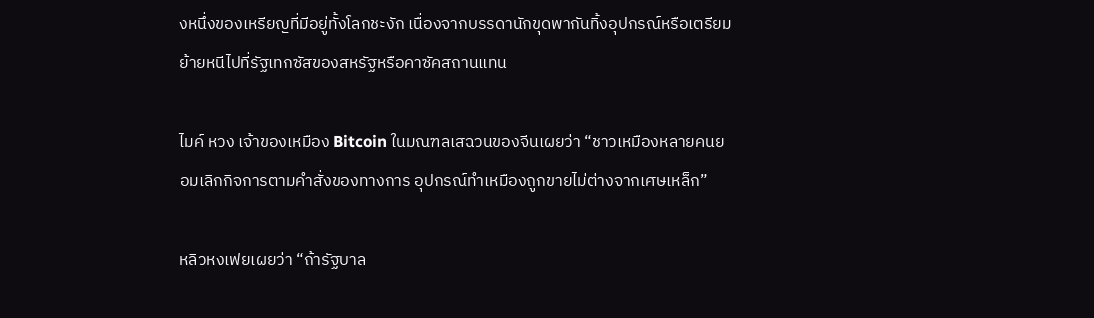งหนึ่งของเหรียญที่มีอยู่ทั้งโลกชะงัก เนื่องจากบรรดานักขุดพากันทิ้งอุปกรณ์หรือเตรียมย้ายหนีไปที่รัฐเทกซัสของสหรัฐหรือคาซัคสถานแทน

ไมค์ หวง เจ้าของเหมือง Bitcoin ในมณฑลเสฉวนของจีนเผยว่า “ชาวเหมืองหลายคนยอมเลิกกิจการตามคำสั่งของทางการ อุปกรณ์ทำเหมืองถูกขายไม่ต่างจากเศษเหล็ก”

หลิวหงเฟยเผยว่า “ถ้ารัฐบาล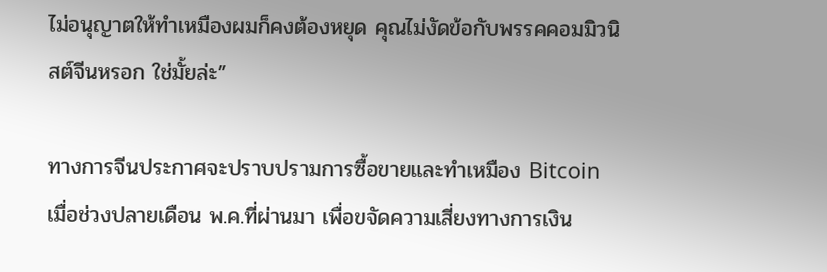ไม่อนุญาตให้ทำเหมืองผมก็คงต้องหยุด คุณไม่งัดข้อกับพรรคคอมมิวนิสต์จีนหรอก ใช่มั้ยล่ะ”

ทางการจีนประกาศจะปราบปรามการซื้อขายและทำเหมือง Bitcoin เมื่อช่วงปลายเดือน พ.ค.ที่ผ่านมา เพื่อขจัดความเสี่ยงทางการเงิน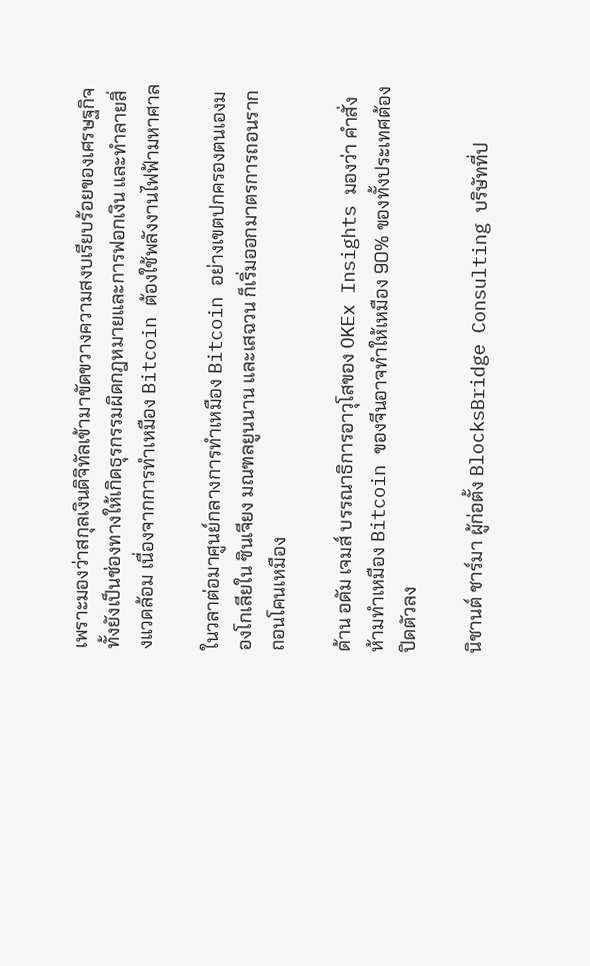เพราะมองว่าสกุลเงินดิจิทัลเข้ามาขัดขวางความสงบเรียบร้อยของเศรษฐกิจ ทั้งยังเป็นช่องทางให้เกิดธุรกรรมผิดกฎหมายและการฟอกเงิน และทำลายสิ่งแวดล้อม เนื่องจากการทำเหมือง Bitcoin ต้องใช้พลังงานไฟฟ้ามหาศาล

ในวลาต่อมาศูนย์กลางการทำเหมือง Bitcoin อย่างเขตปกครองตนเองมองโกเลียใน ซินเจียง มณฑลยูนนาน และเสฉวน ก็เริ่มออกมาตรการถอนรากถอนโคนเหมือง

ด้าน อดัม เจมส์ บรรณาธิการอาวุโสของ OKEx Insights มองว่า คำสั่งห้ามทำเหมือง Bitcoin ของจีนอาจทำให้เหมือง 90% ของทั้งประเทศต้องปิดตัวลง

นิชานต์ ชาร์มา ผู้ก่อตั้ง BlocksBridge Consulting บริษัทที่ป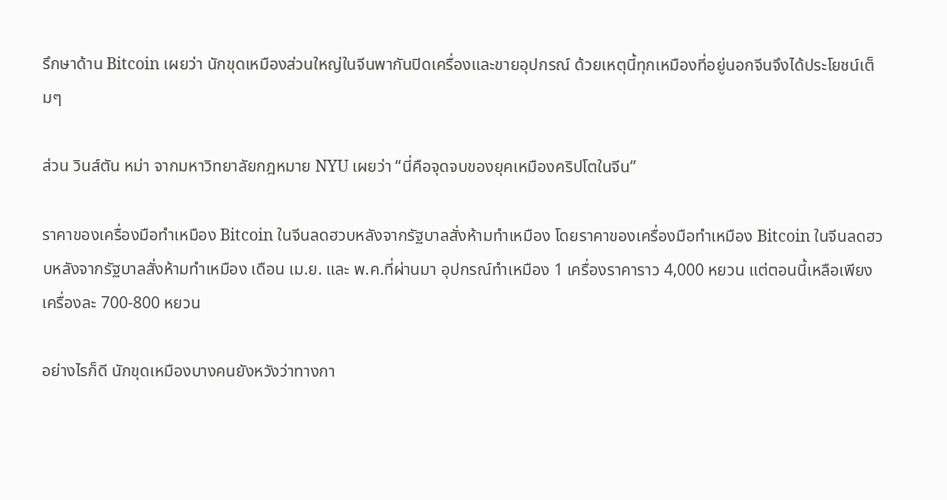รึกษาด้าน Bitcoin เผยว่า นักขุดเหมืองส่วนใหญ่ในจีนพากันปิดเครื่องและขายอุปกรณ์ ด้วยเหตุนี้ทุกเหมืองที่อยู่นอกจีนจึงได้ประโยชน์เต็มๆ

ส่วน วินส์ตัน หม่า จากมหาวิทยาลัยกฎหมาย NYU เผยว่า “นี่คือจุดจบของยุคเหมืองคริปโตในจีน”

ราคาของเครื่องมือทำเหมือง Bitcoin ในจีนลดฮวบหลังจากรัฐบาลสั่งห้ามทำเหมือง โดยราคาของเครื่องมือทำเหมือง Bitcoin ในจีนลดฮวบหลังจากรัฐบาลสั่งห้ามทำเหมือง เดือน เม.ย. และ พ.ค.ที่ผ่านมา อุปกรณ์ทำเหมือง 1 เครื่องราคาราว 4,000 หยวน แต่ตอนนี้เหลือเพียงเครื่องละ 700-800 หยวน

อย่างไรก็ดี นักขุดเหมืองบางคนยังหวังว่าทางกา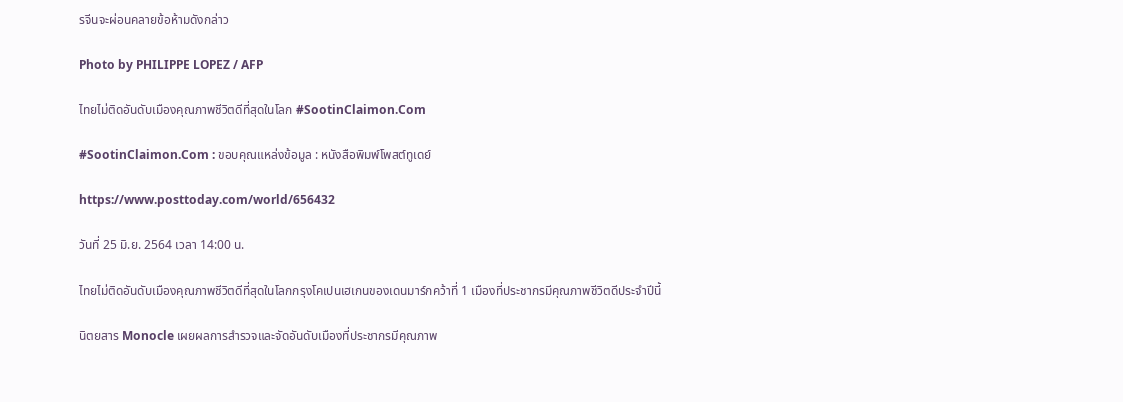รจีนจะผ่อนคลายข้อห้ามดังกล่าว

Photo by PHILIPPE LOPEZ / AFP

ไทยไม่ติดอันดับเมืองคุณภาพชีวิตดีที่สุดในโลก #SootinClaimon.Com

#SootinClaimon.Com : ขอบคุณแหล่งข้อมูล : หนังสือพิมพ์โพสต์ทูเดย์

https://www.posttoday.com/world/656432

วันที่ 25 มิ.ย. 2564 เวลา 14:00 น.

ไทยไม่ติดอันดับเมืองคุณภาพชีวิตดีที่สุดในโลกกรุงโคเปนเฮเกนของเดนมาร์กคว้าที่ 1 เมืองที่ประชากรมีคุณภาพชีวิตดีประจำปีนี้

นิตยสาร Monocle เผยผลการสำรวจและจัดอันดับเมืองที่ประชากรมีคุณภาพ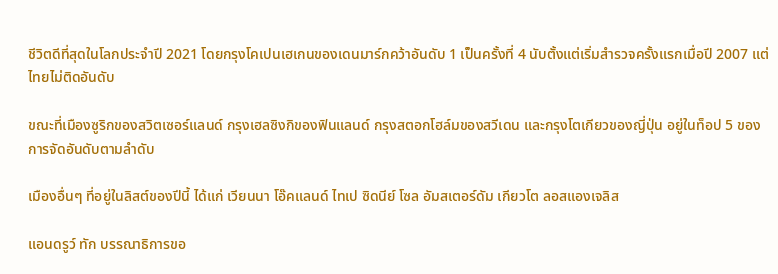ชีวิตดีที่สุดในโลกประจำปี 2021 โดยกรุงโคเปนเฮเกนของเดนมาร์กคว้าอันดับ 1 เป็นครั้งที่ 4 นับตั้งแต่เริ่มสำรวจครั้งแรกเมื่อปี 2007 แต่ไทยไม่ติดอันดับ

ขณะที่เมืองซูริกของสวิตเซอร์แลนด์ กรุงเฮลซิงกิของฟินแลนด์ กรุงสตอกโฮล์มของสวีเดน และกรุงโตเกียวของญี่ปุ่น อยู่ในท็อป 5 ของการจัดอันดับตามลำดับ

เมืองอื่นๆ ที่อยู่ในลิสต์ของปีนี้ ได้แก่ เวียนนา โอ๊คแลนด์ ไทเป ซิดนีย์ โซล อัมสเตอร์ดัม เกียวโต ลอสแองเจลิส

แอนดรูว์ ทัก บรรณาธิการขอ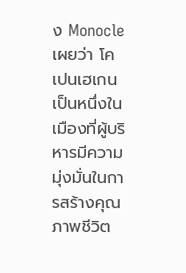ง Monocle เผยว่า โคเปนเฮเกนเป็นหนึ่งในเมืองที่ผู้บริหารมีความมุ่งมั่นในการสร้างคุณภาพชีวิต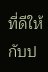ที่ดีให้กับป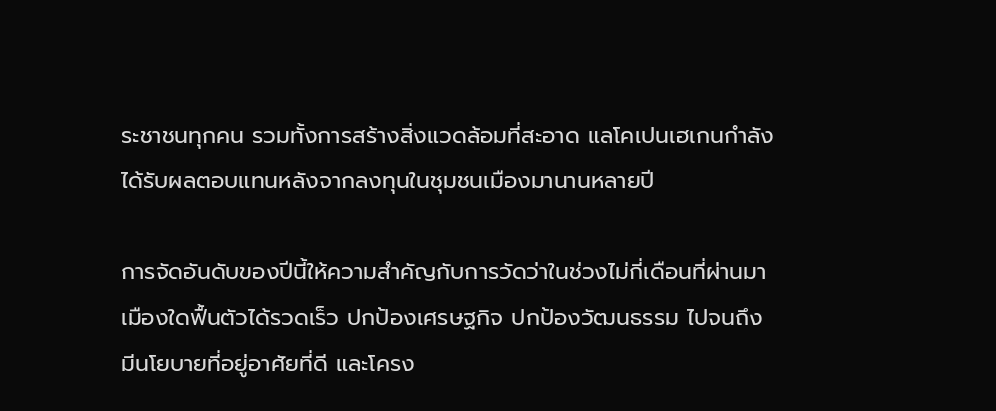ระชาชนทุกคน รวมทั้งการสร้างสิ่งแวดล้อมที่สะอาด แลโคเปนเฮเกนกำลังได้รับผลตอบแทนหลังจากลงทุนในชุมชนเมืองมานานหลายปี

การจัดอันดับของปีนี้ให้ความสำคัญกับการวัดว่าในช่วงไม่กี่เดือนที่ผ่านมาเมืองใดฟื้นตัวได้รวดเร็ว ปกป้องเศรษฐกิจ ปกป้องวัฒนธรรม ไปจนถึงมีนโยบายที่อยู่อาศัยที่ดี และโครง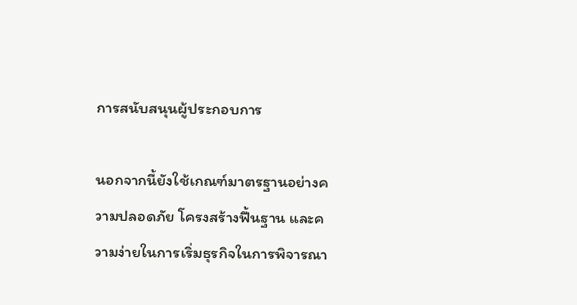การสนับสนุนผู้ประกอบการ

นอกจากนี้ยังใช้เกณฑ์มาตรฐานอย่างความปลอดภัย โครงสร้างฟื้นฐาน และความง่ายในการเริ่มธุรกิจในการพิจารณา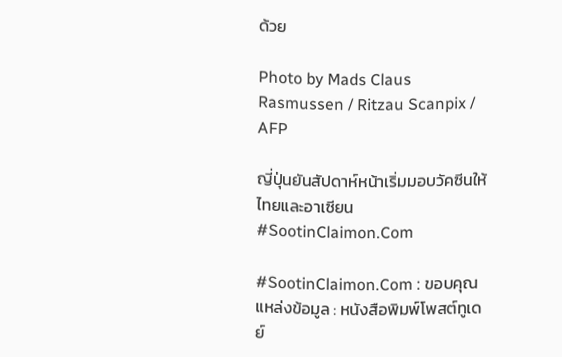ด้วย

Photo by Mads Claus Rasmussen / Ritzau Scanpix / AFP

ญี่ปุ่นยันสัปดาห์หน้าเริ่มมอบวัคซีนให้ไทยและอาเซียน #SootinClaimon.Com

#SootinClaimon.Com : ขอบคุณแหล่งข้อมูล : หนังสือพิมพ์โพสต์ทูเดย์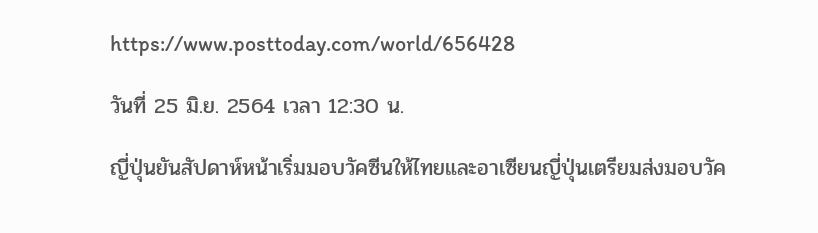https://www.posttoday.com/world/656428

วันที่ 25 มิ.ย. 2564 เวลา 12:30 น.

ญี่ปุ่นยันสัปดาห์หน้าเริ่มมอบวัคซีนให้ไทยและอาเซียนญี่ปุ่นเตรียมส่งมอบวัค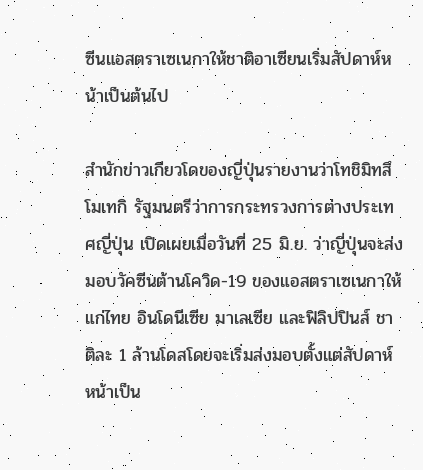ซีนแอสตราเซเนกาให้ชาติอาเซียนเริ่มสัปดาห์หน้าเป็นต้นไป

สำนักข่าวเกียวโดของญี่ปุ่นรายงานว่าโทชิมิทสึ โมเทกิ รัฐมนตรีว่าการกระทรวงการต่างประเทศญี่ปุ่น เปิดเผยเมื่อวันที่ 25 มิ.ย. ว่าญี่ปุ่นจะส่งมอบวัคซีนต้านโควิด-19 ของแอสตราเซเนกาให้แก่ไทย อินโดนีเซีย มาเลเซีย และฟิลิปปินส์ ชาติละ 1 ล้านโดสโดยจะเริ่มส่งมอบตั้งแต่สัปดาห์หน้าเป็น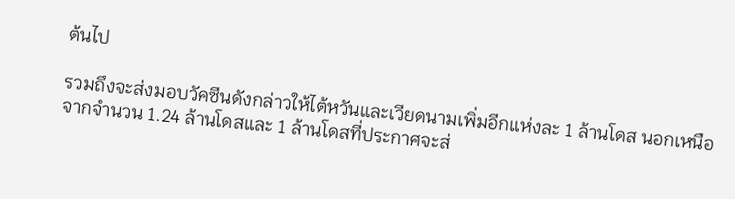ต้นไป

รวมถึงจะส่งมอบวัคซีนดังกล่าวให้ไต้หวันและเวียดนามเพิ่มอีกแห่งละ 1 ล้านโดส นอกเหนือจากจำนวน 1.24 ล้านโดสและ 1 ล้านโดสที่ประกาศจะส่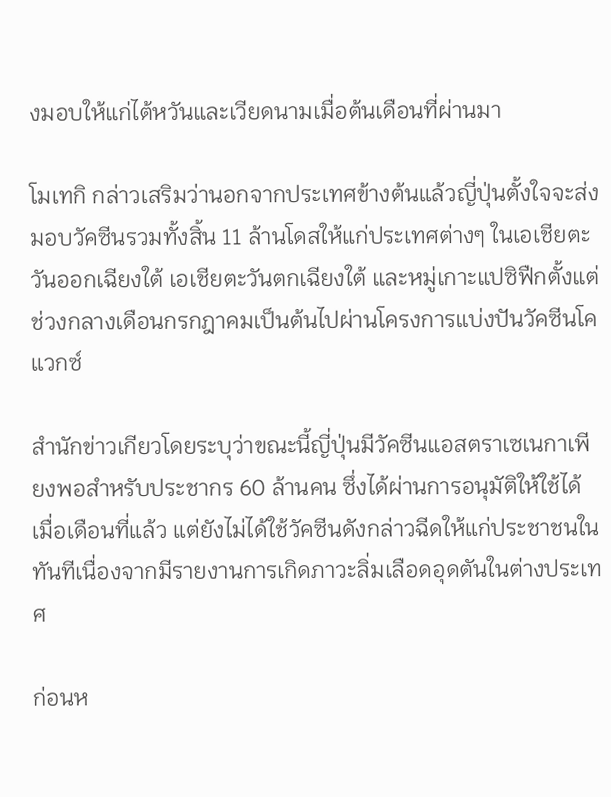งมอบให้แก่ไต้หวันและเวียดนามเมื่อต้นเดือนที่ผ่านมา

โมเทกิ กล่าวเสริมว่านอกจากประเทศข้างต้นแล้วญี่ปุ่นตั้งใจจะส่งมอบวัคซีนรวมทั้งสิ้น 11 ล้านโดสให้แก่ประเทศต่างๆ ในเอเชียตะวันออกเฉียงใต้ เอเชียตะวันตกเฉียงใต้ และหมู่เกาะแปซิฟืกตั้งแต่ช่วงกลางเดือนกรกฎาคมเป็นต้นไปผ่านโครงการแบ่งปันวัคซีนโคแวกซ์

สำนักข่าวเกียวโดยระบุว่าขณะนี้ญี่ปุ่นมีวัคซีนแอสตราเซเนกาเพียงพอสำหรับประชากร 60 ล้านคน ซึ่งได้ผ่านการอนุมัติให้ใช้ได้เมื่อเดือนที่แล้ว แต่ยังไม่ได้ใช้วัคซีนดังกล่าวฉีดให้แก่ประชาชนในทันทีเนื่องจากมีรายงานการเกิดภาวะลิ่มเลือดอุดตันในต่างประเทศ

ก่อนห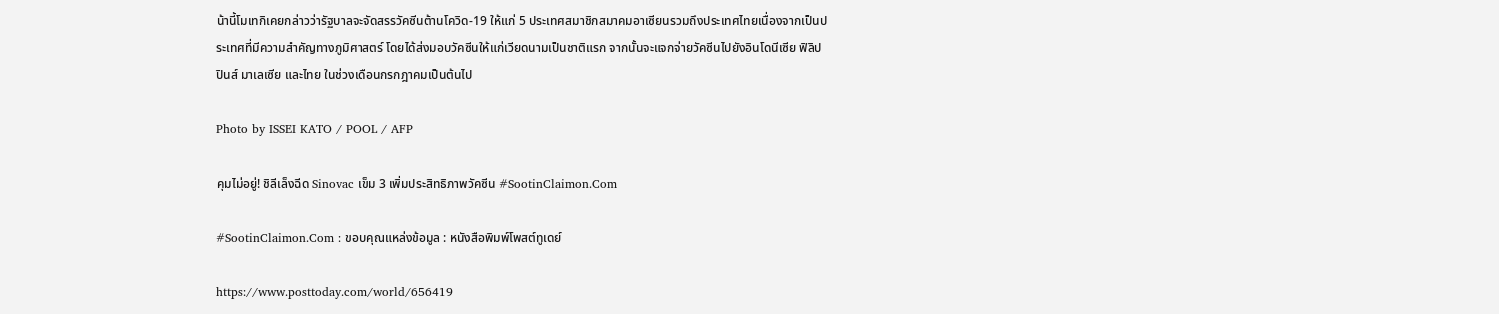น้านี้โมเทกิเคยกล่าวว่ารัฐบาลจะจัดสรรวัคซีนต้านโควิด-19 ให้แก่ 5 ประเทศสมาชิกสมาคมอาเซียนรวมถึงประเทศไทยเนื่องจากเป็นประเทศที่มีความสำคัญทางภูมิศาสตร์ โดยได้ส่งมอบวัคซีนให้แก่เวียดนามเป็นชาติแรก จากนั้นจะแจกจ่ายวัคซีนไปยังอินโดนีเซีย ฟิลิปปินส์ มาเลเซีย และไทย ในช่วงเดือนกรกฎาคมเป็นต้นไป

Photo by ISSEI KATO / POOL / AFP

คุมไม่อยู่! ชิลีเล็งฉีด Sinovac เข็ม 3 เพิ่มประสิทธิภาพวัคซีน #SootinClaimon.Com

#SootinClaimon.Com : ขอบคุณแหล่งข้อมูล : หนังสือพิมพ์โพสต์ทูเดย์

https://www.posttoday.com/world/656419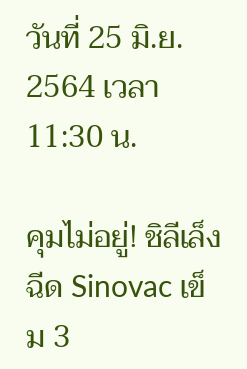วันที่ 25 มิ.ย. 2564 เวลา 11:30 น.

คุมไม่อยู่! ชิลีเล็งฉีด Sinovac เข็ม 3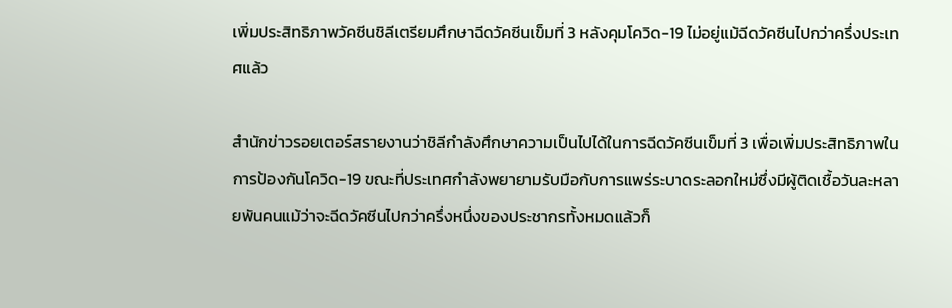เพิ่มประสิทธิภาพวัคซีนชิลีเตรียมศึกษาฉีดวัคซีนเข็มที่ 3 หลังคุมโควิด-19 ไม่อยู่แม้ฉีดวัคซีนไปกว่าครึ่งประเทศแล้ว

สำนักข่าวรอยเตอร์สรายงานว่าชิลีกำลังศึกษาความเป็นไปได้ในการฉีดวัคซีนเข็มที่ 3 เพื่อเพิ่มประสิทธิภาพในการป้องกันโควิด-19 ขณะที่ประเทศกำลังพยายามรับมือกับการแพร่ระบาดระลอกใหม่ซึ่งมีผู้ติดเชื้อวันละหลายพันคนแม้ว่าจะฉีดวัคซีนไปกว่าครึ่งหนึ่งของประชากรทั้งหมดแล้วก็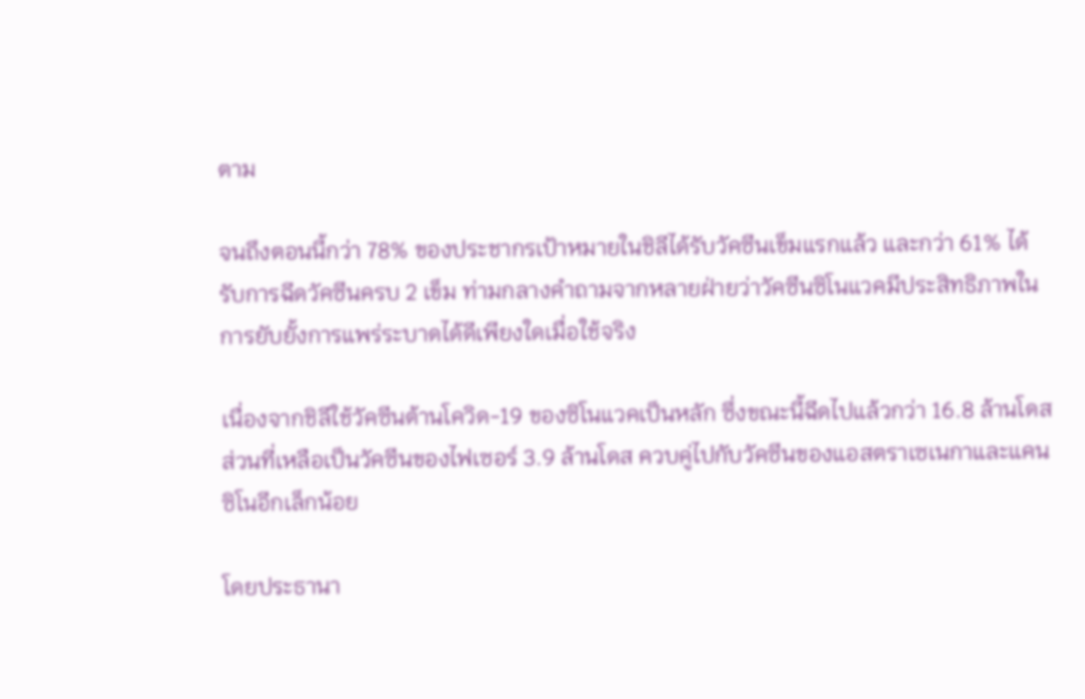ตาม

จนถึงตอนนี้กว่า 78% ของประชากรเป้าหมายในชิลีได้รับวัคซีนเข็มแรกแล้ว และกว่า 61% ได้รับการฉีดวัคซีนครบ 2 เข็ม ท่ามกลางคำถามจากหลายฝ่ายว่าวัคซีนซิโนแวคมีประสิทธิภาพในการยับยั้งการแพร่ระบาดได้ดีเพียงใดเมื่อใช้จริง

เนื่องจากชิลีใช้วัคซีนต้านโควิด-19 ของซิโนแวคเป็นหลัก ซึ่งขณะนี้ฉีดไปแล้วกว่า 16.8 ล้านโดส ส่วนที่เหลือเป็นวัคซีนของไฟเซอร์ 3.9 ล้านโดส ควบคู่ไปกับวัคซีนของแอสตราเซเนกาและแคนซิโนอีกเล็กน้อย

โดยประธานา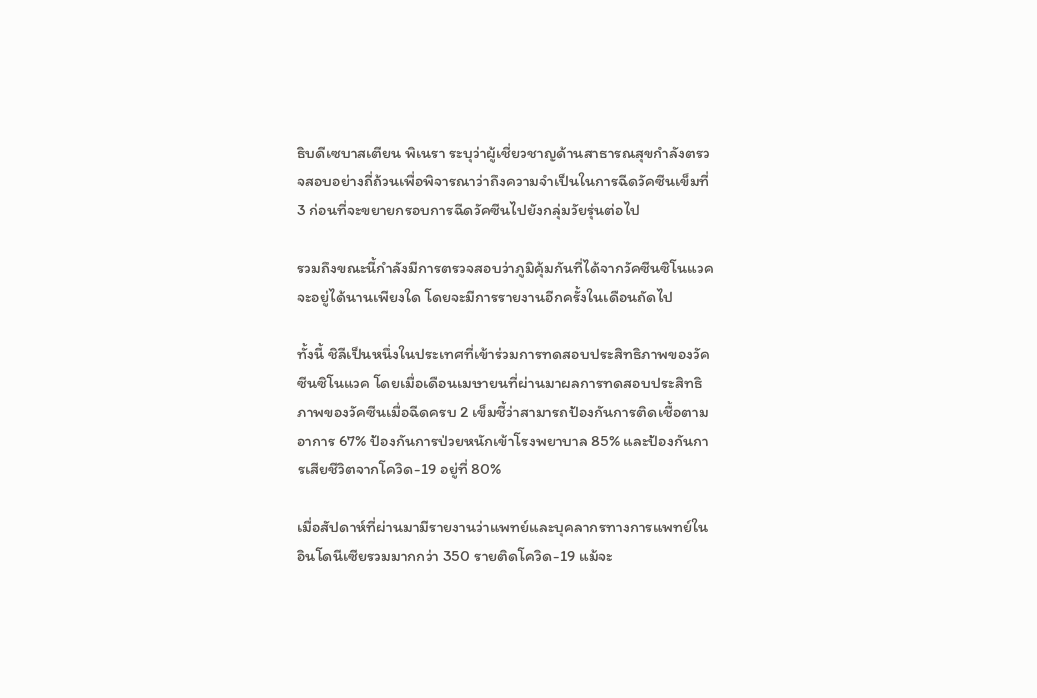ธิบดีเซบาสเตียน พิเนรา ระบุว่าผู้เชี่ยวชาญด้านสาธารณสุขกำลังตรวจสอบอย่างถี่ถ้วนเพื่อพิจารณาว่าถึงความจำเป็นในการฉีดวัคซีนเข็มที่ 3 ก่อนที่จะขยายกรอบการฉีดวัคซีนไปยังกลุ่มวัยรุ่นต่อไป

รวมถึงขณะนี้กำลังมีการตรวจสอบว่าภูมิคุ้มกันที่ได้จากวัคซีนซิโนแวคจะอยู่ได้นานเพียงใด โดยจะมีการรายงานอีกครั้งในเดือนถัดไป

ทั้งนี้ ชิลีเป็นหนึ่งในประเทศที่เข้าร่วมการทดสอบประสิทธิภาพของวัคซีนซิโนแวค โดยเมื่อเดือนเมษายนที่ผ่านมาผลการทดสอบประสิทธิภาพของวัคซีนเมื่อฉีดครบ 2 เข็มชี้ว่าสามารถป้องกันการติดเชื้อตามอาการ 67% ป้องกันการป่วยหนักเข้าโรงพยาบาล 85% และป้องกันการเสียชีวิตจากโควิด-19 อยู่ที่ 80%

เมื่อสัปดาห์ที่ผ่านมามีรายงานว่าแพทย์และบุคลากรทางการแพทย์ในอินโดนีเซียรวมมากกว่า 350 รายติดโควิด-19 แม้จะ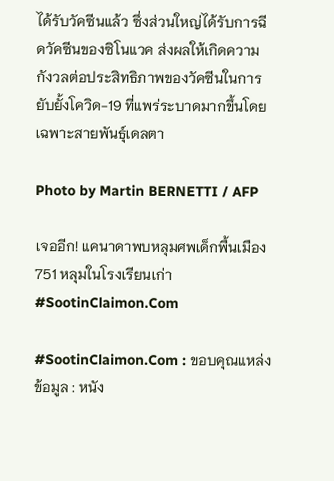ได้รับวัคซีนแล้ว ซึ่งส่วนใหญ่ได้รับการฉีดวัคซีนของซิโนแวค ส่งผลให้เกิดความกังวลต่อประสิทธิภาพของวัคซีนในการยับยั้งโควิด-19 ที่แพร่ระบาดมากขึ้นโดยเฉพาะสายพันธุ์เดลตา

Photo by Martin BERNETTI / AFP

เจออีก! แคนาดาพบหลุมศพเด็กพื้นเมือง 751 หลุมในโรงเรียนเก่า #SootinClaimon.Com

#SootinClaimon.Com : ขอบคุณแหล่งข้อมูล : หนัง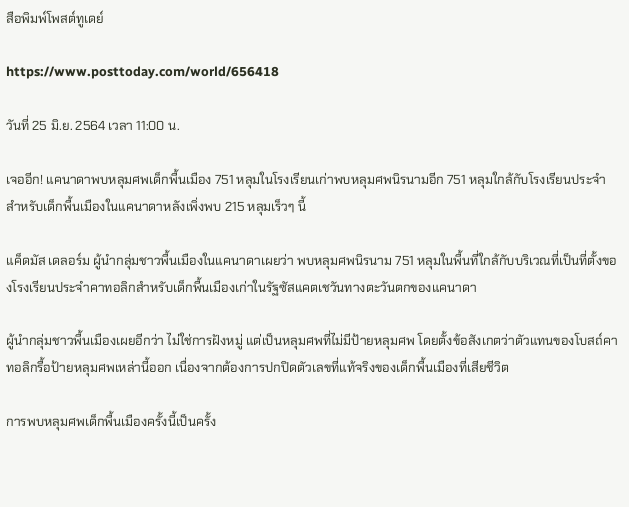สือพิมพ์โพสต์ทูเดย์

https://www.posttoday.com/world/656418

วันที่ 25 มิ.ย. 2564 เวลา 11:00 น.

เจออีก! แคนาดาพบหลุมศพเด็กพื้นเมือง 751 หลุมในโรงเรียนเก่าพบหลุมศพนิรนามอีก 751 หลุมใกล้กับโรงเรียนประจำสำหรับเด็กพื้นเมืองในแคนาดาหลังเพิ่งพบ 215 หลุมเร็วๆ นี้

แค็ดมัส เดลอร์ม ผู้นำกลุ่มชาวพื้นเมืองในแคนาดาเผยว่า พบหลุมศพนิรนาม 751 หลุมในพื้นที่ใกล้กับบริเวณที่เป็นที่ตั้งของโรงเรียนประจำคาทอลิกสำหรับเด็กพื้นเมืองเก่าในรัฐซัสแคตเชวันทางตะวันตกของแคนาดา

ผู้นำกลุ่มชาวพื้นเมืองเผยอีกว่า ไม่ใช่การฝังหมู่ แต่เป็นหลุมศพที่ไม่มีป้ายหลุมศพ โดยตั้งข้อสังเกตว่าตัวแทนของโบสถ์คาทอลิกรื้อป้ายหลุมศพเหล่านี้ออก เนื่องจากต้องการปกปิดตัวเลขที่แท้จริงของเด็กพื้นเมืองที่เสียชีวิต

การพบหลุมศพเด็กพื้นเมืองครั้งนี้เป็นครั้ง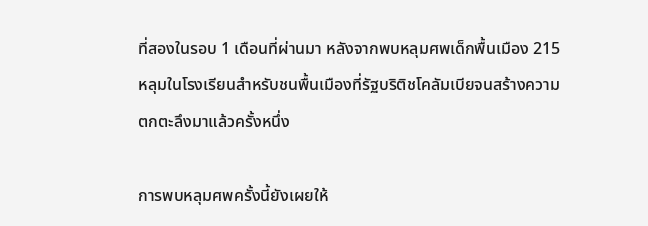ที่สองในรอบ 1 เดือนที่ผ่านมา หลังจากพบหลุมศพเด็กพื้นเมือง 215 หลุมในโรงเรียนสำหรับชนพื้นเมืองที่รัฐบริติชโคลัมเบียจนสร้างความตกตะลึงมาแล้วครั้งหนึ่ง

การพบหลุมศพครั้งนี้ยังเผยให้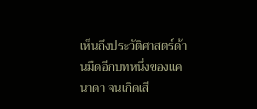เห็นถึงประวัติศาสตร์ด้านมืดอีกบทหนึ่งของแคนาดา จนเกิดเสี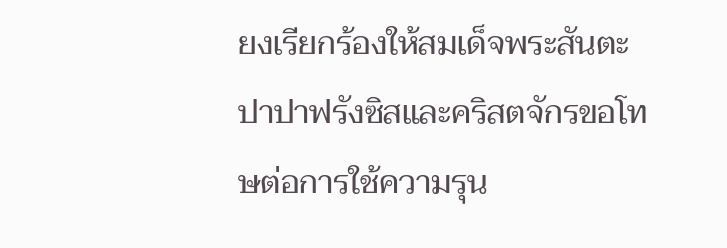ยงเรียกร้องให้สมเด็จพระสันตะปาปาฟรังซิสและคริสตจักรขอโทษต่อการใช้ความรุน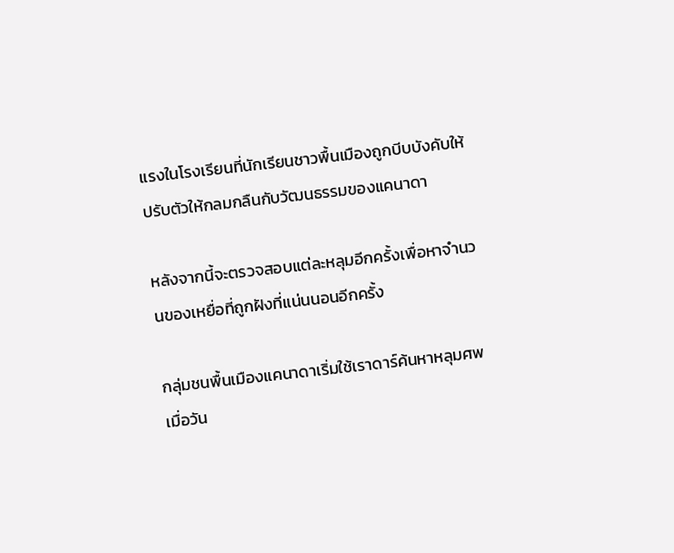แรงในโรงเรียนที่นักเรียนชาวพื้นเมืองถูกบีบบังคับให้ปรับตัวให้กลมกลืนกับวัฒนธรรมของแคนาดา

หลังจากนี้จะตรวจสอบแต่ละหลุมอีกครั้งเพื่อหาจำนวนของเหยื่อที่ถูกฝังที่แน่นนอนอีกครั้ง

กลุ่มชนพื้นเมืองแคนาดาเริ่มใช้เราดาร์ค้นหาหลุมศพเมื่อวัน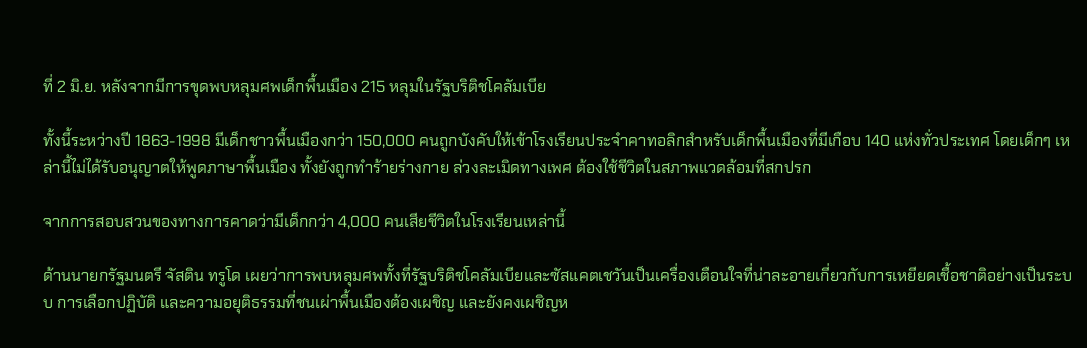ที่ 2 มิ.ย. หลังจากมีการขุดพบหลุมศพเด็กพื้นเมือง 215 หลุมในรัฐบริติชโคลัมเบีย

ทั้งนี้ระหว่างปี 1863-1998 มีเด็กชาวพื้นเมืองกว่า 150,000 คนถูกบังคับให้เข้าโรงเรียนประจำคาทอลิกสำหรับเด็กพื้นเมืองที่มีเกือบ 140 แห่งทั่วประเทศ โดยเด็กๆ เหล่านี้ไม่ได้รับอนุญาตให้พูดภาษาพื้นเมือง ทั้งยังถูกทำร้ายร่างกาย ล่วงละเมิดทางเพศ ต้องใช้ชีวิตในสภาพแวดล้อมที่สกปรก

จากการสอบสวนของทางการคาดว่ามีเด็กกว่า 4,000 คนเสียชีวิตในโรงเรียนเหล่านี้

ด้านนายกรัฐมนตรี จัสติน ทรูโด เผยว่าการพบหลุมศพทั้งที่รัฐบริติชโคลัมเบียและซัสแคตเชวันเป็นเครื่องเตือนใจที่น่าละอายเกี่ยวกับการเหยียดเชื้อชาติอย่างเป็นระบบ การเลือกปฏิบัติ และความอยุติธรรมที่ชนเผ่าพื้นเมืองต้องเผชิญ และยังคงเผชิญห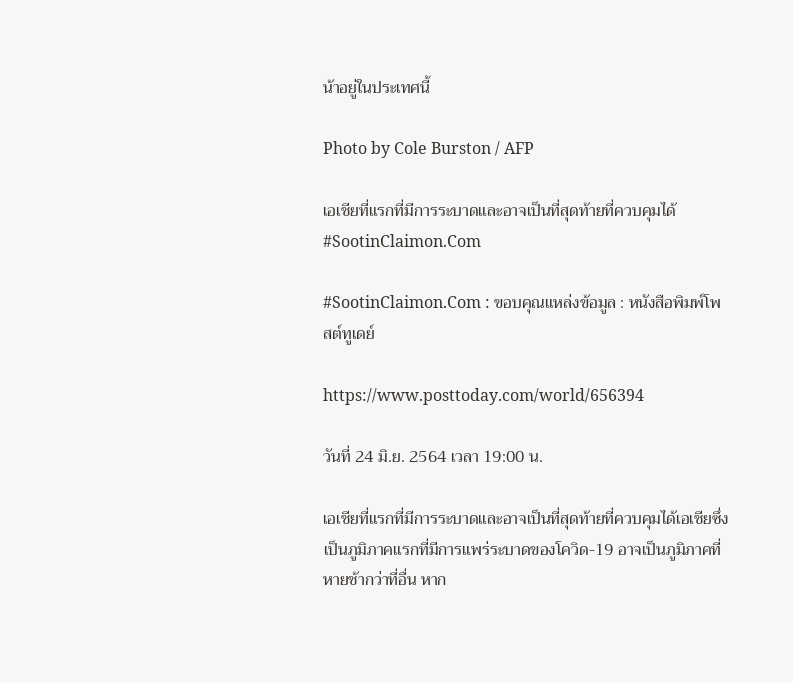น้าอยู่ในประเทศนี้

Photo by Cole Burston / AFP

เอเชียที่แรกที่มีการระบาดและอาจเป็นที่สุดท้ายที่ควบคุมได้ #SootinClaimon.Com

#SootinClaimon.Com : ขอบคุณแหล่งข้อมูล : หนังสือพิมพ์โพสต์ทูเดย์

https://www.posttoday.com/world/656394

วันที่ 24 มิ.ย. 2564 เวลา 19:00 น.

เอเชียที่แรกที่มีการระบาดและอาจเป็นที่สุดท้ายที่ควบคุมได้เอเชียซึ่งเป็นภูมิภาคแรกที่มีการแพร่ระบาดของโควิด-19 อาจเป็นภูมิภาคที่หายช้ากว่าที่อื่น หาก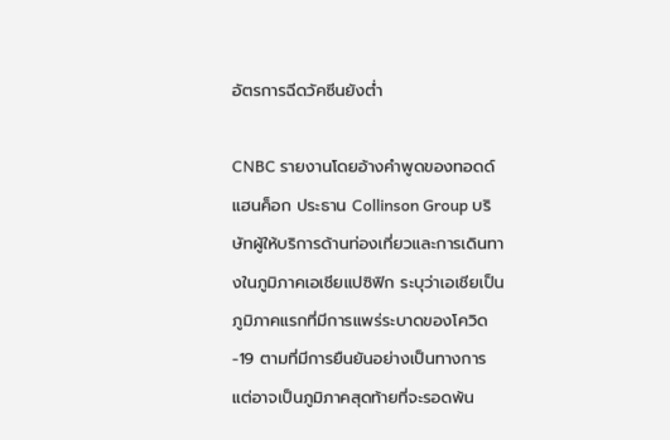อัตรการฉีดวัคซีนยังต่ำ

CNBC รายงานโดยอ้างคำพูดของทอดด์ แฮนค็อก ประธาน Collinson Group บริษัทผู้ให้บริการด้านท่องเที่ยวและการเดินทางในภูมิภาคเอเชียแปซิฟิก ระบุว่าเอเชียเป็นภูมิภาคแรกที่มีการแพร่ระบาดของโควิด-19 ตามที่มีการยืนยันอย่างเป็นทางการ แต่อาจเป็นภูมิภาคสุดท้ายที่จะรอดพ้น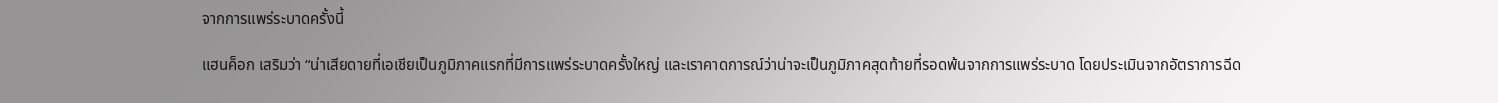จากการแพร่ระบาดครั้งนี้

แฮนค็อก เสริมว่า “น่าเสียดายที่เอเชียเป็นภูมิภาคแรกที่มีการแพร่ระบาดครั้งใหญ่ และเราคาดการณ์ว่าน่าจะเป็นภูมิภาคสุดท้ายที่รอดพ้นจากการแพร่ระบาด โดยประเมินจากอัตราการฉีด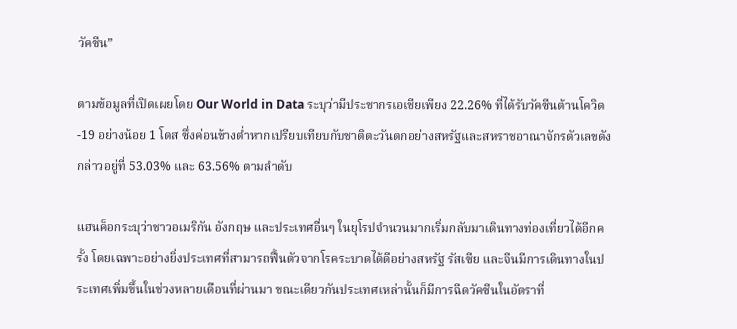วัคซีน”

ตามข้อมูลที่เปิดเผยโดย Our World in Data ระบุว่ามีประชากรเอเชียเพียง 22.26% ที่ได้รับวัคซีนต้านโควิด-19 อย่างน้อย 1 โดส ซึ่งค่อนข้างต่ำหากเปรียบเทียบกับชาติตะวันตกอย่างสหรัฐและสหราชอาณาจักรตัวเลขดังกล่าวอยู่ที่ 53.03% และ 63.56% ตามลำดับ

แฮนค็อกระบุว่าชาวอเมริกัน อังกฤษ และประเทศอื่นๆ ในยุโรปจำนวนมากเริ่มกลับมาเดินทางท่องเที่ยวได้อีกครั้ง โดยเฉพาะอย่างยิ่งประเทศที่สามารถฟื้นตัวจากโรคระบาดได้ดีอย่างสหรัฐ รัสเซีย และจีนมีการเดินทางในประเทศเพิ่มขึ้นในช่วงหลายเดือนที่ผ่านมา ขณะเดียวกันประเทศเหล่านั้นก็มีการฉีดวัคซีนในอัตราที่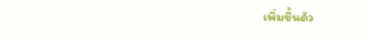เพิ่มขึ้นด้ว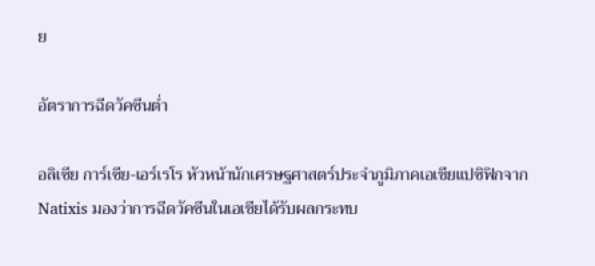ย

อัตราการฉีดวัคซีนต่ำ

อลิเซีย การ์เซีย-เอร์เรโร หัวหน้านักเศรษฐศาสตร์ประจำภูมิภาคเอเชียแปซิฟิกจาก Natixis มองว่าการฉีดวัคซีนในเอเชียได้รับผลกระทบ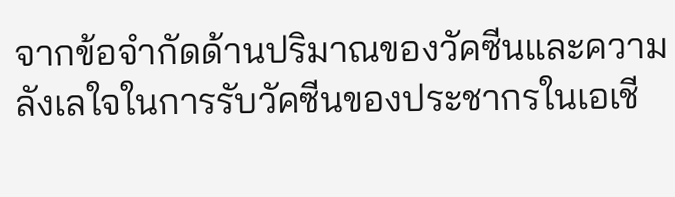จากข้อจำกัดด้านปริมาณของวัคซีนและความลังเลใจในการรับวัคซีนของประชากรในเอเชี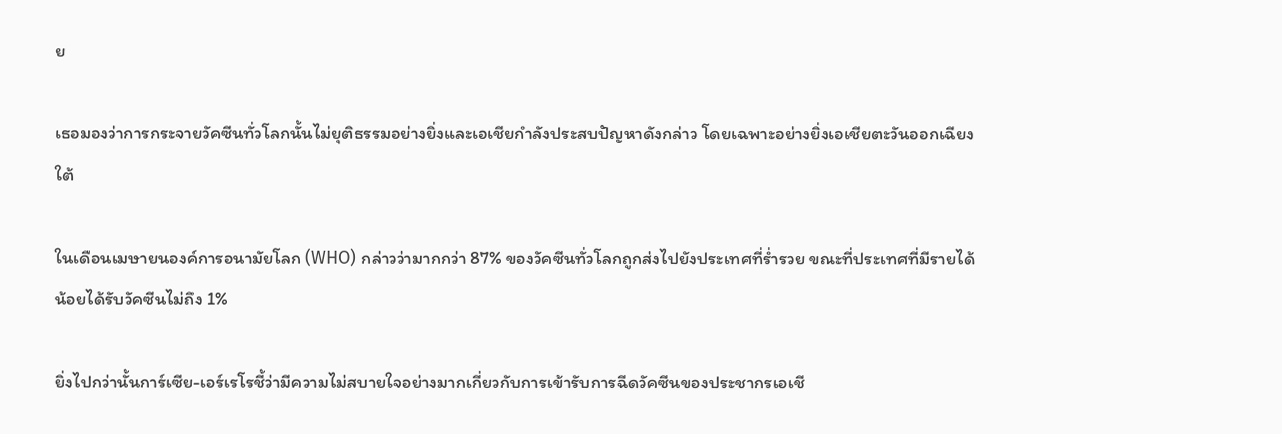ย

เธอมองว่าการกระจายวัคซีนทั่วโลกนั้นไม่ยุติธรรมอย่างยิ่งและเอเชียกำลังประสบปัญหาดังกล่าว โดยเฉพาะอย่างยิ่งเอเชียตะวันออกเฉียงใต้

ในเดือนเมษายนองค์การอนามัยโลก (WHO) กล่าวว่ามากกว่า 87% ของวัคซีนทั่วโลกถูกส่งไปยังประเทศที่ร่ำรวย ขณะที่ประเทศที่มีรายได้น้อยได้รับวัคซีนไม่ถึง 1%

ยิ่งไปกว่านั้นการ์เซีย-เอร์เรโรชี้ว่ามีความไม่สบายใจอย่างมากเกี่ยวกับการเข้ารับการฉีดวัคซีนของประชากรเอเชี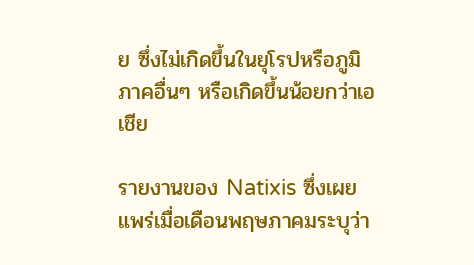ย ซึ่งไม่เกิดขึ้นในยุโรปหรือภูมิภาคอื่นๆ หรือเกิดขึ้นน้อยกว่าเอเชีย

รายงานของ Natixis ซึ่งเผยแพร่เมื่อเดือนพฤษภาคมระบุว่า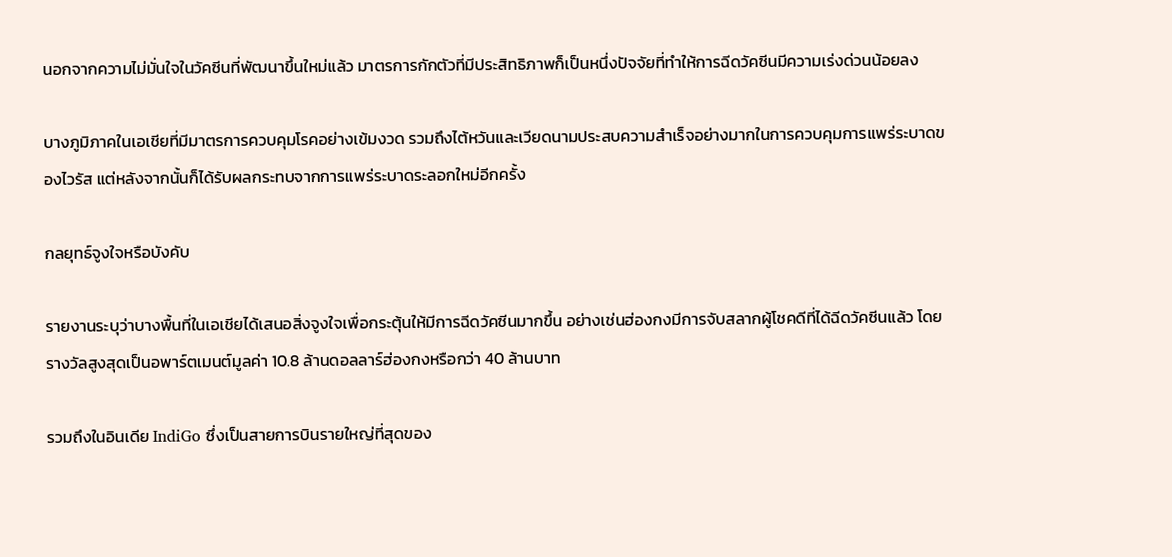นอกจากความไม่มั่นใจในวัคซีนที่พัฒนาขึ้นใหม่แล้ว มาตรการกักตัวที่มีประสิทธิภาพก็เป็นหนึ่งปัจจัยที่ทำให้การฉีดวัคซีนมีความเร่งด่วนน้อยลง

บางภูมิภาคในเอเชียที่มีมาตรการควบคุมโรคอย่างเข้มงวด รวมถึงไต้หวันและเวียดนามประสบความสำเร็จอย่างมากในการควบคุมการแพร่ระบาดของไวรัส แต่หลังจากนั้นก็ได้รับผลกระทบจากการแพร่ระบาดระลอกใหม่อีกครั้ง

กลยุทธ์จูงใจหรือบังคับ

รายงานระบุว่าบางพื้นที่ในเอเชียได้เสนอสิ่งจูงใจเพื่อกระตุ้นให้มีการฉีดวัคซีนมากขึ้น อย่างเช่นฮ่องกงมีการจับสลากผู้โชคดีที่ได้ฉีดวัคซีนแล้ว โดยรางวัลสูงสุดเป็นอพาร์ตเมนต์มูลค่า 10.8 ล้านดอลลาร์ฮ่องกงหรือกว่า 40 ล้านบาท

รวมถึงในอินเดีย IndiGo ซึ่งเป็นสายการบินรายใหญ่ที่สุดของ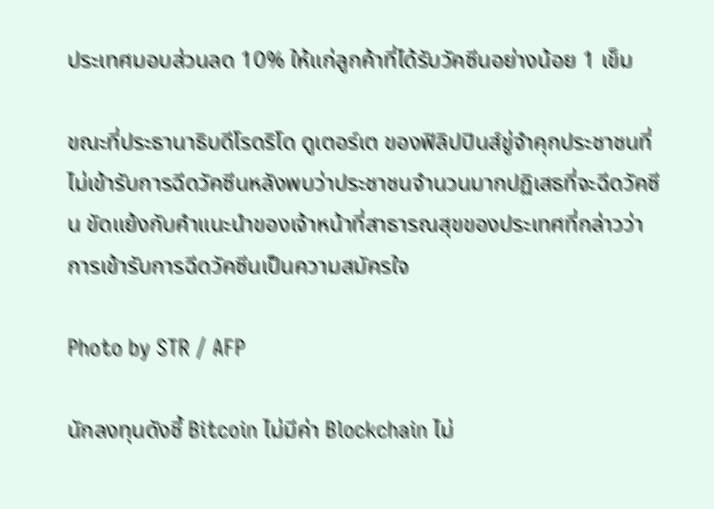ประเทศมอบส่วนลด 10% ให้แก่ลูกค้าที่ได้รับวัคซีนอย่างน้อย 1 เข็ม

ขณะที่ประธานาธิบดีโรดริโด ดูเตอร์เต ของฟิลิปปินส์ขู่จำคุกประชาชนที่ไม่เข้ารับการฉีดวัคซีนหลังพบว่าประชาชนจำนวนมากปฏิเสธที่จะฉีดวัคซีน ขัดแย้งกับคำแนะนำของเจ้าหน้าที่สาธารณสุขของประเทศที่กล่าวว่าการเข้ารับการฉีดวัคซีนเป็นความสมัครใจ

Photo by STR / AFP

นักลงทุนดังชี้ Bitcoin ไม่มีค่า Blockchain ไม่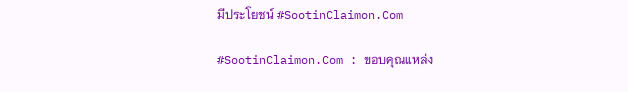มีประโยชน์ #SootinClaimon.Com

#SootinClaimon.Com : ขอบคุณแหล่ง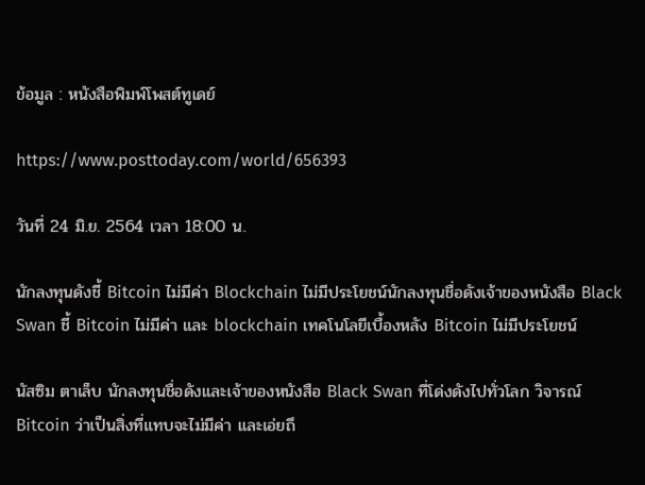ข้อมูล : หนังสือพิมพ์โพสต์ทูเดย์

https://www.posttoday.com/world/656393

วันที่ 24 มิ.ย. 2564 เวลา 18:00 น.

นักลงทุนดังชี้ Bitcoin ไม่มีค่า Blockchain ไม่มีประโยชน์นักลงทุนชื่อดังเจ้าของหนังสือ Black Swan ชี้ Bitcoin ไม่มีค่า และ blockchain เทคโนโลยีเบื้องหลัง Bitcoin ไม่มีประโยชน์

นัสซิม ตาเล็บ นักลงทุนชื่อดังและเจ้าของหนังสือ Black Swan ที่โด่งดังไปทั่วโลก วิจารณ์ Bitcoin ว่าเป็นสิ่งที่แทบจะไม่มีค่า และเอ่ยถึ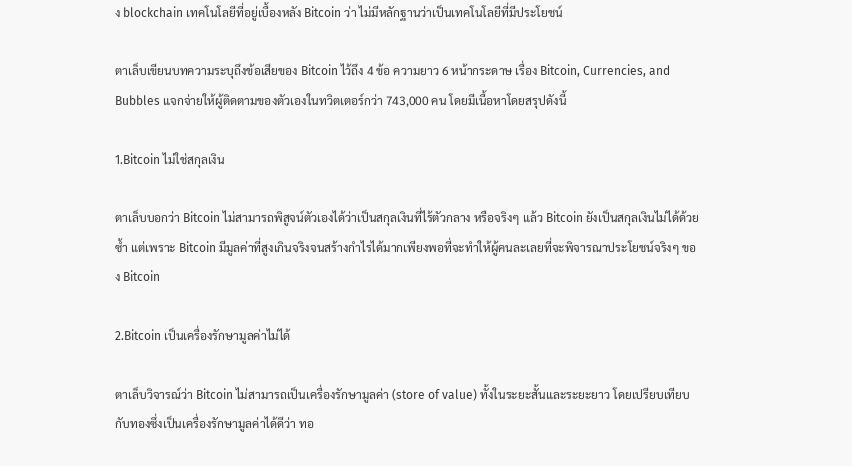ง blockchain เทคโนโลยีที่อยู่เบื้องหลัง Bitcoin ว่า ไม่มีหลักฐานว่าเป็นเทคโนโลยีที่มีประโยชน์

ตาเล็บเขียนบทความระบุถึงข้อเสียของ Bitcoin ไว้ถึง 4 ข้อ ความยาว 6 หน้ากระดาษ เรื่อง Bitcoin, Currencies, and Bubbles แจกจ่ายให้ผู้ติดตามของตัวเองในทวิตเตอร์กว่า 743,000 คน โดยมีเนื้อหาโดยสรุปดังนี้

1.Bitcoin ไม่ใช่สกุลเงิน

ตาเล็บบอกว่า Bitcoin ไม่สามารถพิสูจน์ตัวเองได้ว่าเป็นสกุลเงินที่ไร้ตัวกลาง หรือจริงๆ แล้ว Bitcoin ยังเป็นสกุลเงินไม่ได้ด้วยซ้ำ แต่เพราะ Bitcoin มีมูลค่าที่สูงเกินจริงจนสร้างกำไรได้มากเพียงพอที่จะทำให้ผู้คนละเลยที่จะพิจารณาประโยชน์จริงๆ ของ Bitcoin

2.Bitcoin เป็นเครื่องรักษามูลค่าไม่ได้

ตาเล็บวิจารณ์ว่า Bitcoin ไม่สามารถเป็นเครื่องรักษามูลค่า (store of value) ทั้งในระยะสั้นและระยะยาว โดยเปรียบเทียบกับทองซึ่งเป็นเครื่องรักษามูลค่าได้ดีว่า ทอ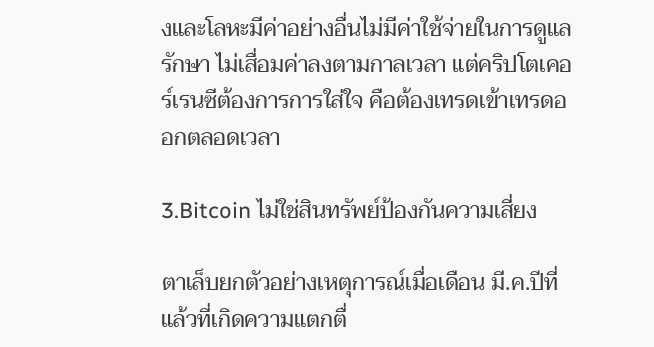งและโลหะมีค่าอย่างอื่นไม่มีค่าใช้จ่ายในการดูแลรักษา ไม่เสื่อมค่าลงตามกาลเวลา แต่คริปโตเคอร์เรนซีต้องการการใส่ใจ คือต้องเทรดเข้าเทรดออกตลอดเวลา

3.Bitcoin ไม่ใช่สินทรัพย์ป้องกันความเสี่ยง

ตาเล็บยกตัวอย่างเหตุการณ์เมื่อเดือน มี.ค.ปีที่แล้วที่เกิดความแตกตื่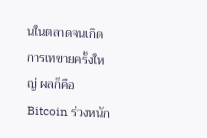นในตลาดจนเกิดการเทขายครั้งใหญ่ ผลก็คือ Bitcoin ร่วงหนัก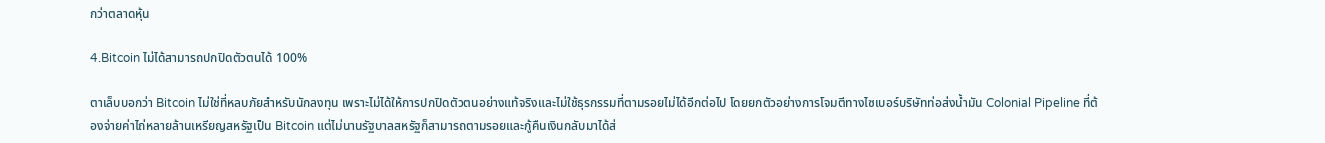กว่าตลาดหุ้น

4.Bitcoin ไม่ได้สามารถปกปิดตัวตนได้ 100%

ตาเล็บบอกว่า Bitcoin ไม่ใช่ที่หลบภัยสำหรับนักลงทุน เพราะไม่ได้ให้การปกปิดตัวตนอย่างแท้จริงและไม่ใช้ธุรกรรมที่ตามรอยไม่ได้อีกต่อไป โดยยกตัวอย่างการโจมตีทางไซเบอร์บริษัทท่อส่งน้ำมัน Colonial Pipeline ที่ต้องจ่ายค่าไถ่หลายล้านเหรียญสหรัฐเป็น Bitcoin แต่ไม่นานรัฐบาลสหรัฐก็สามารถตามรอยและกู้คืนเงินกลับมาได้ส่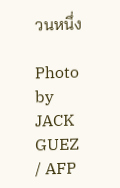วนหนึ่ง

Photo by JACK GUEZ / AFP